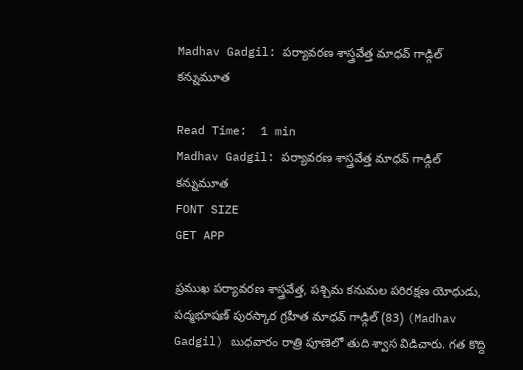Madhav Gadgil: పర్యావరణ శాస్త్రవేత్త మాధవ్ గాడ్గిల్ కన్నుమూత

Read Time:  1 min
Madhav Gadgil: పర్యావరణ శాస్త్రవేత్త మాధవ్ గాడ్గిల్ కన్నుమూత
FONT SIZE
GET APP

ప్రముఖ పర్యావరణ శాస్త్రవేత్త, పశ్చిమ కనుమల పరిరక్షణ యోధుడు, పద్మభూషణ్ పురస్కార గ్రహీత మాధవ్ గాడ్గిల్ (83) (Madhav Gadgil) బుధవారం రాత్రి పూణెలో తుది శ్వాస విడిచారు. గత కొద్ది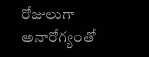రోజులుగా అనారోగ్యంతో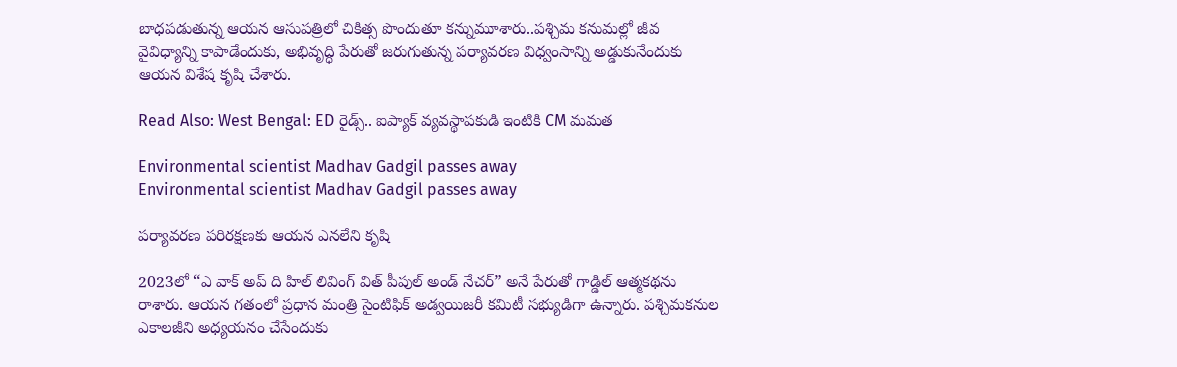బాధపడుతున్న ఆయన ఆసుపత్రిలో చికిత్స పొందుతూ కన్నుమూశారు..పశ్చిమ కనుమల్లో జీవ వైవిధ్యాన్ని కాపాడేందుకు, అభివృద్ధి పేరుతో జరుగుతున్న పర్యావరణ విధ్వంసాన్ని అడ్డుకునేందుకు ఆయన విశేష కృషి చేశారు.

Read Also: West Bengal: ED రైడ్స్.. ఐప్యాక్ వ్యవస్థాపకుడి ఇంటికి CM మమత

Environmental scientist Madhav Gadgil passes away
Environmental scientist Madhav Gadgil passes away

పర్యావరణ పరిరక్షణకు ఆయన ఎనలేని కృషి

2023లో “ఎ వాక్ అప్ ది హిల్ లివింగ్ విత్ పీపుల్ అండ్ నేచర్” అనే పేరుతో గాడ్డిల్ ఆత్మకథను రాశారు. ఆయన గతంలో ప్రధాన మంత్రి సైంటిఫిక్ అడ్వయిజరీ కమిటీ సభ్యుడిగా ఉన్నారు. పశ్చిమకనుల ఎకాలజీని అధ్యయనం చేసేందుకు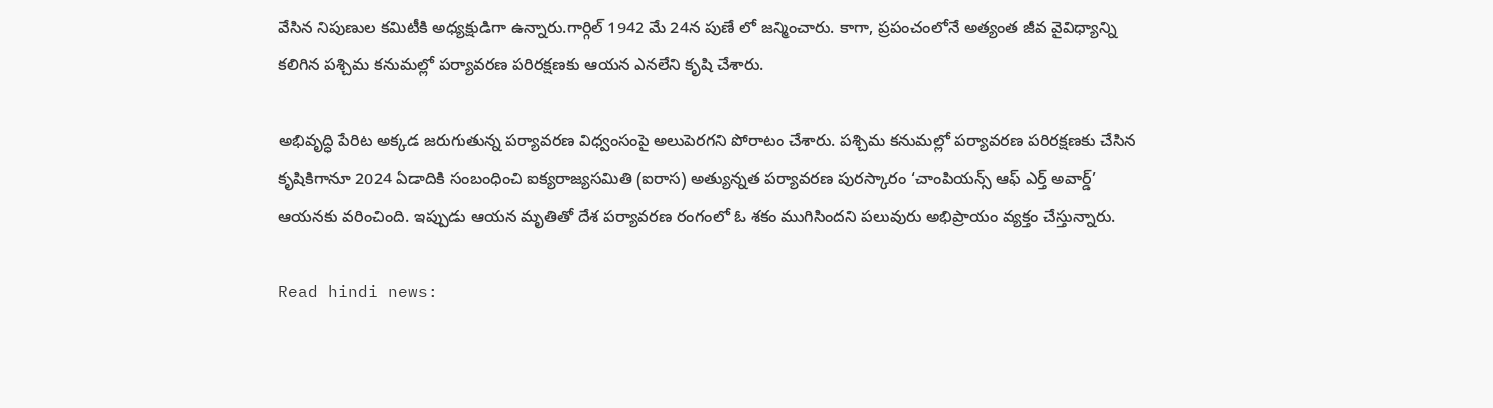వేసిన నిపుణుల కమిటీకి అధ్యక్షుడిగా ఉన్నారు.గార్గిల్ 1942 మే 24న పుణే లో జన్మించారు. కాగా, ప్రపంచంలోనే అత్యంత జీవ వైవిధ్యాన్ని కలిగిన పశ్చిమ కనుమల్లో పర్యావరణ పరిరక్షణకు ఆయన ఎనలేని కృషి చేశారు.

అభివృద్ధి పేరిట అక్కడ జరుగుతున్న పర్యావరణ విధ్వంసంపై అలుపెరగని పోరాటం చేశారు. పశ్చిమ కనుమల్లో పర్యావరణ పరిరక్షణకు చేసిన కృషికిగానూ 2024 ఏడాదికి సంబంధించి ఐక్యరాజ్యసమితి (ఐరాస) అత్యున్నత పర్యావరణ పురస్కారం ‘చాంపియన్స్‌ ఆఫ్‌ ఎర్త్‌ అవార్డ్‌’ ఆయనకు వరించింది. ఇప్పుడు ఆయన మృతితో దేశ పర్యావరణ రంగంలో ఓ శకం ముగిసిందని పలువురు అభిప్రాయం వ్యక్తం చేస్తున్నారు.

Read hindi news: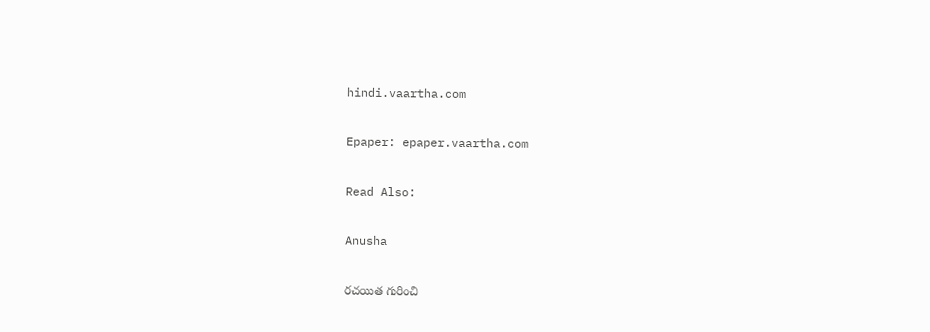hindi.vaartha.com

Epaper: epaper.vaartha.com

Read Also:

Anusha

రచయిత గురించి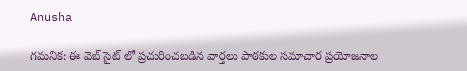Anusha

గమనిక: ఈ వెబ్ సైట్ లో ప్రచురించబడిన వార్తలు పాఠకుల సమాచార ప్రయోజనాల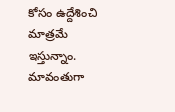కోసం ఉద్దేశించి మాత్రమే ఇస్తున్నాం. మావంతుగా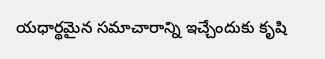యధార్థమైన సమాచారాన్ని ఇచ్చేందుకు కృషి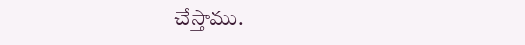చేస్తాము.